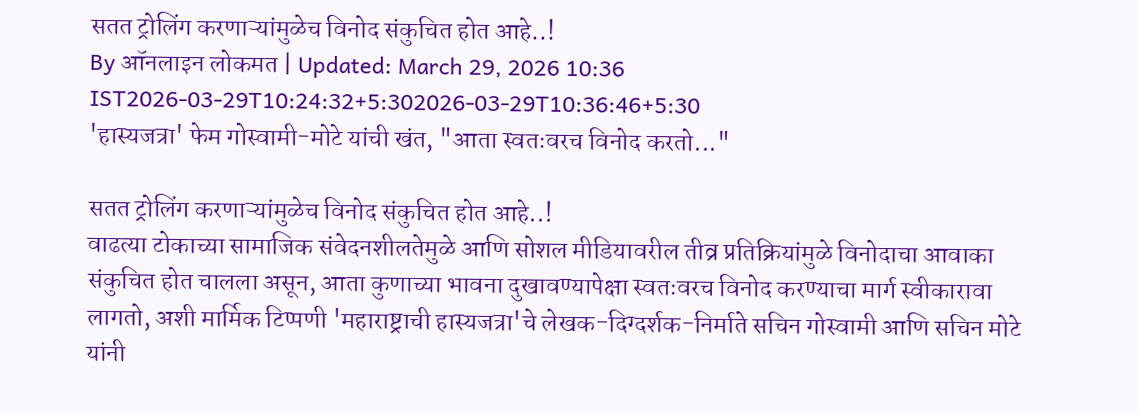सतत ट्रोलिंग करणाऱ्यांमुळेच विनोद संकुचित होत आहे..!
By ऑनलाइन लोकमत | Updated: March 29, 2026 10:36 IST2026-03-29T10:24:32+5:302026-03-29T10:36:46+5:30
'हास्यजत्रा' फेम गोस्वामी-मोटे यांची खंत, "आता स्वतःवरच विनोद करतो..."

सतत ट्रोलिंग करणाऱ्यांमुळेच विनोद संकुचित होत आहे..!
वाढत्या टोकाच्या सामाजिक संवेदनशीलतेमुळे आणि सोशल मीडियावरील तीव्र प्रतिक्रियांमुळे विनोदाचा आवाका संकुचित होत चालला असून, आता कुणाच्या भावना दुखावण्यापेक्षा स्वतःवरच विनोद करण्याचा मार्ग स्वीकारावा लागतो, अशी मार्मिक टिप्पणी 'महाराष्ट्राची हास्यजत्रा'चे लेखक-दिग्दर्शक-निर्माते सचिन गोस्वामी आणि सचिन मोटे यांनी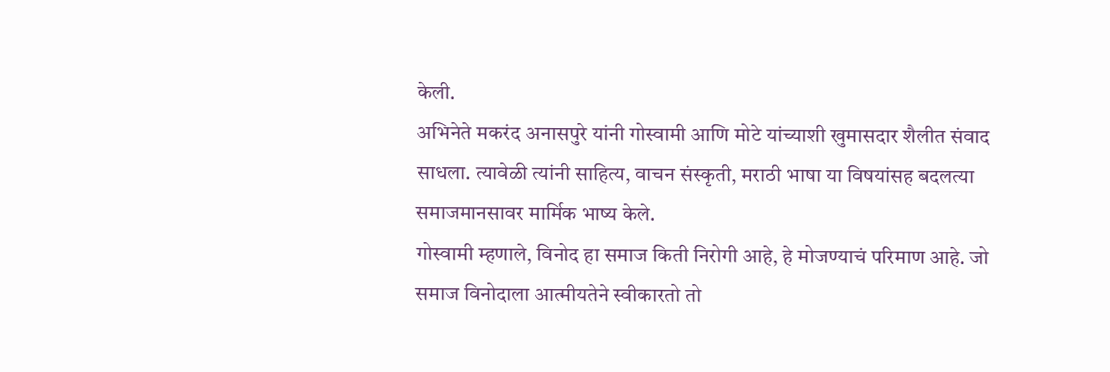केली.
अभिनेते मकरंद अनासपुरे यांनी गोस्वामी आणि मोटे यांच्याशी खुमासदार शैलीत संवाद साधला. त्यावेळी त्यांनी साहित्य, वाचन संस्कृती, मराठी भाषा या विषयांसह बदलत्या समाजमानसावर मार्मिक भाष्य केले.
गोस्वामी म्हणाले, विनोद हा समाज किती निरोगी आहे, हे मोजण्याचं परिमाण आहे. जो समाज विनोदाला आत्मीयतेने स्वीकारतो तो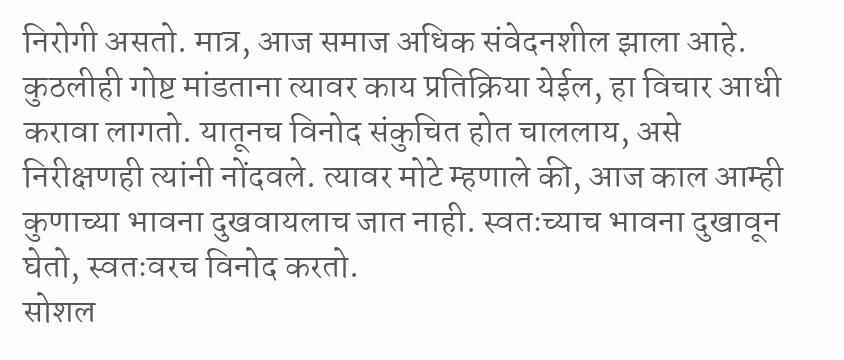निरोगी असतो. मात्र, आज समाज अधिक संवेदनशील झाला आहे. कुठलीही गोष्ट मांडताना त्यावर काय प्रतिक्रिया येईल, हा विचार आधी करावा लागतो. यातूनच विनोद संकुचित होत चाललाय, असे निरीक्षणही त्यांनी नोंदवले. त्यावर मोटे म्हणाले की, आज काल आम्ही कुणाच्या भावना दुखवायलाच जात नाही. स्वतःच्याच भावना दुखावून घेतो, स्वतःवरच विनोद करतो.
सोशल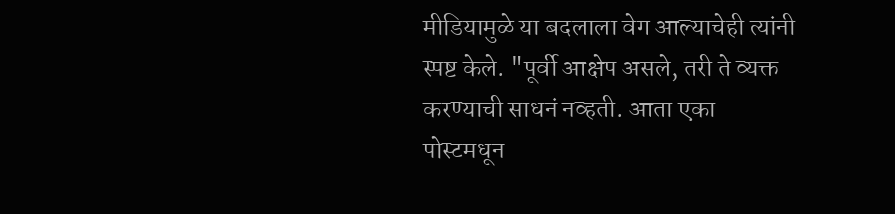मीडियामुळे या बदलाला वेग आल्याचेही त्यांनी स्पष्ट केले. "पूर्वी आक्षेप असले, तरी ते व्यक्त करण्याची साधनं नव्हती. आता एका पोस्टमधून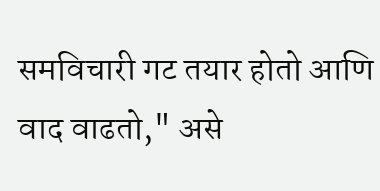समविचारी गट तयार होतो आणि वाद वाढतो," असे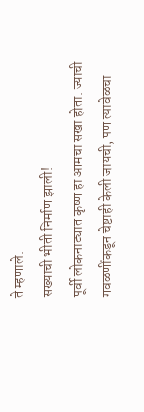ते म्हणाले.
सख्याची भीती निर्माण झाली!
पूर्वी लोकनाट्यात कृष्ण हा आमचा सखा होता. ज्याची गवळणींकडून चेष्टाही केली जायची, पण त्यावेळचा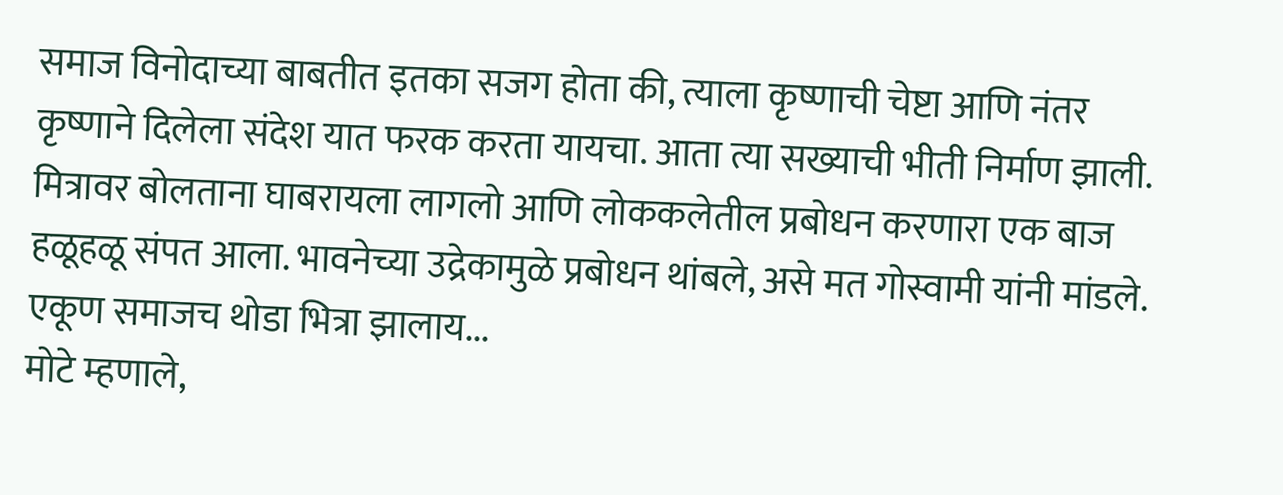समाज विनोदाच्या बाबतीत इतका सजग होता की, त्याला कृष्णाची चेष्टा आणि नंतर कृष्णाने दिलेला संदेश यात फरक करता यायचा. आता त्या सख्याची भीती निर्माण झाली. मित्रावर बोलताना घाबरायला लागलो आणि लोककलेतील प्रबोधन करणारा एक बाज हळूहळू संपत आला. भावनेच्या उद्रेकामुळे प्रबोधन थांबले, असे मत गोस्वामी यांनी मांडले.
एकूण समाजच थोडा भित्रा झालाय...
मोटे म्हणाले,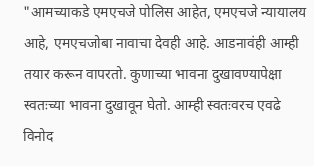"आमच्याकडे एमएचजे पोलिस आहेत, एमएचजे न्यायालय आहे, एमएचजोबा नावाचा देवही आहे. आडनावंही आम्ही तयार करून वापरतो. कुणाच्या भावना दुखावण्यापेक्षा स्वतःच्या भावना दुखावून घेतो. आम्ही स्वतःवरच एवढे विनोद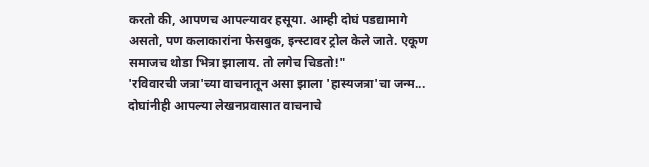करतो की, आपणच आपल्यावर हसूया. आम्ही दोघं पडद्यामागे असतो, पण कलाकारांना फेसबुक, इन्स्टावर ट्रोल केले जाते. एकूण समाजच थोडा भित्रा झालाय. तो लगेच चिडतो!"
'रविवारची जत्रा'च्या वाचनातून असा झाला 'हास्यजत्रा'चा जन्म...
दोघांनीही आपल्या लेखनप्रवासात वाचनाचे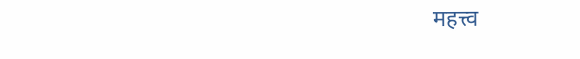महत्त्व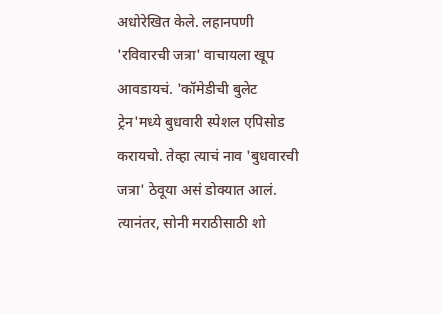अधोरेखित केले. लहानपणी 'रविवारची जत्रा' वाचायला खूप आवडायचं. 'कॉमेडीची बुलेट ट्रेन'मध्ये बुधवारी स्पेशल एपिसोड करायचो. तेव्हा त्याचं नाव 'बुधवारची जत्रा' ठेवूया असं डोक्यात आलं. त्यानंतर, सोनी मराठीसाठी शो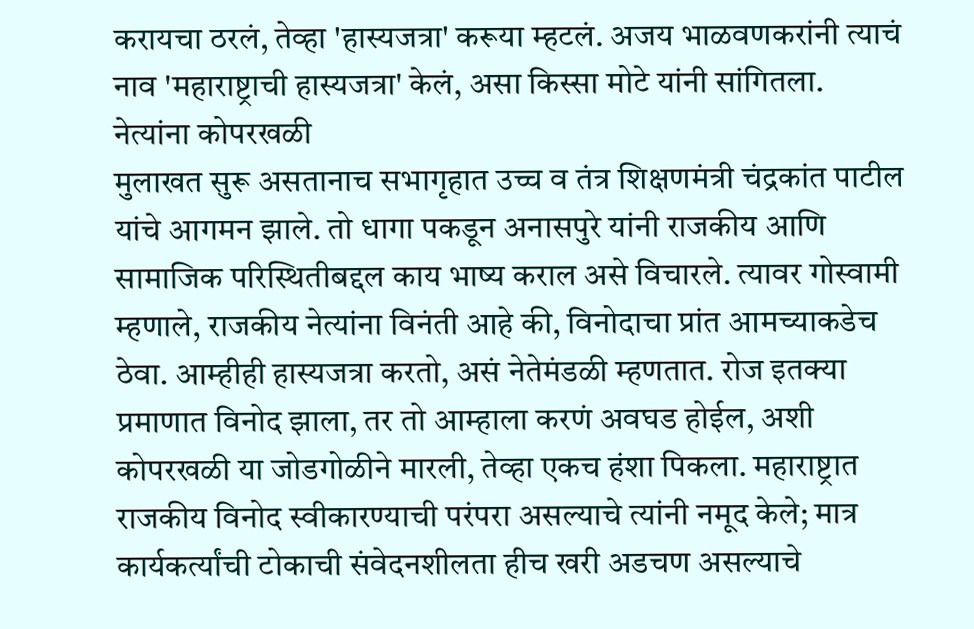करायचा ठरलं, तेव्हा 'हास्यजत्रा' करूया म्हटलं. अजय भाळवणकरांनी त्याचं नाव 'महाराष्ट्राची हास्यजत्रा' केलं, असा किस्सा मोटे यांनी सांगितला.
नेत्यांना कोपरखळी
मुलाखत सुरू असतानाच सभागृहात उच्च व तंत्र शिक्षणमंत्री चंद्रकांत पाटील यांचे आगमन झाले. तो धागा पकडून अनासपुरे यांनी राजकीय आणि सामाजिक परिस्थितीबद्दल काय भाष्य कराल असे विचारले. त्यावर गोस्वामी म्हणाले, राजकीय नेत्यांना विनंती आहे की, विनोदाचा प्रांत आमच्याकडेच ठेवा. आम्हीही हास्यजत्रा करतो, असं नेतेमंडळी म्हणतात. रोज इतक्या प्रमाणात विनोद झाला, तर तो आम्हाला करणं अवघड होईल, अशी कोपरखळी या जोडगोळीने मारली, तेव्हा एकच हंशा पिकला. महाराष्ट्रात राजकीय विनोद स्वीकारण्याची परंपरा असल्याचे त्यांनी नमूद केले; मात्र कार्यकर्त्यांची टोकाची संवेदनशीलता हीच खरी अडचण असल्याचे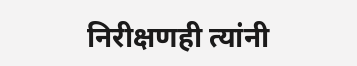निरीक्षणही त्यांनी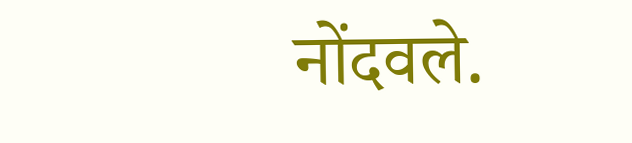नोंदवले.